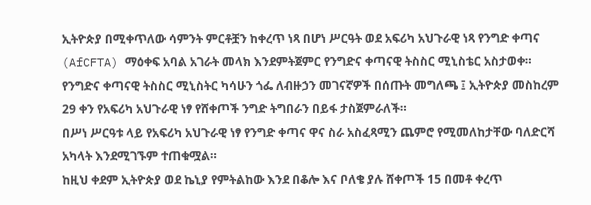ኢትዮጵያ በሚቀጥለው ሳምንት ምርቶቿን ከቀረጥ ነጻ በሆነ ሥርዓት ወደ አፍሪካ አህጉራዊ ነጻ የንግድ ቀጣና (AfCFTA) ማዕቀፍ አባል አገራት መላክ እንደምትጀምር የንግድና ቀጣናዊ ትስስር ሚኒስቴር አስታወቀ።
የንግድና ቀጣናዊ ትስስር ሚኒስትር ካሳሁን ጎፌ ለብዙኃን መገናኛዎች በሰጡት መግለጫ ፤ ኢትዮጵያ መስከረም 29 ቀን የአፍሪካ አህጉራዊ ነፃ የሸቀጦች ንግድ ትግበራን በይፋ ታስጀምራለች።
በሥነ ሥርዓቱ ላይ የአፍሪካ አህጉራዊ ነፃ የንግድ ቀጣና ዋና ስራ አስፈጻሚን ጨምሮ የሚመለከታቸው ባለድርሻ አካላት እንደሚገኙም ተጠቁሟል።
ከዚህ ቀደም ኢትዮጵያ ወደ ኬኒያ የምትልከው እንደ በቆሎ እና ቦለቄ ያሉ ሸቀጦች 15 በመቶ ቀረጥ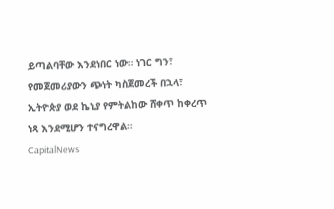ይጣልባቸው እንደነበር ነው። ነገር ግን፣ የመጀመሪያውን ጭነት ካስጀመረች በኋላ፣ ኢትዮጵያ ወደ ኬኒያ የምትልከው ሸቀጥ ከቀረጥ ነጻ እንደሚሆን ተናግረዋል።
CapitalNews